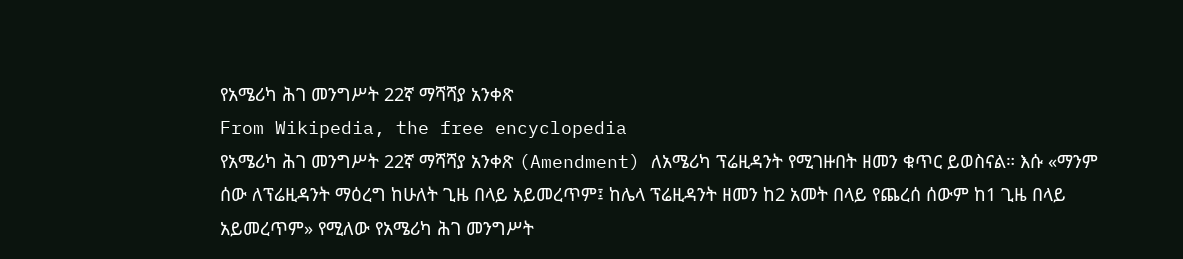የአሜሪካ ሕገ መንግሥት 22ኛ ማሻሻያ አንቀጽ
From Wikipedia, the free encyclopedia
የአሜሪካ ሕገ መንግሥት 22ኛ ማሻሻያ አንቀጽ (Amendment) ለአሜሪካ ፕሬዚዳንት የሚገዙበት ዘመን ቁጥር ይወስናል። እሱ «ማንም ሰው ለፕሬዚዳንት ማዕረግ ከሁለት ጊዜ በላይ አይመረጥም፤ ከሌላ ፕሬዚዳንት ዘመን ከ2 አመት በላይ የጨረሰ ሰውም ከ1 ጊዜ በላይ አይመረጥም» የሚለው የአሜሪካ ሕገ መንግሥት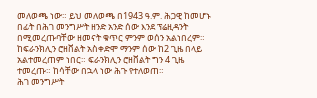መለወጫ ነው። ይህ መለወጫ በ1943 ዓ.ም. ሕጋዊ ከመሆኑ በፊት በሕገ መንግሥት ዘንድ አንድ ሰው እንደ ፕሬዚዳንት በሚመረጡባቸው ዘመናት ቁጥር ምንም ወሰን አልነበረም። ከፍራንክሊን ሮዘቨልት አስቀድሞ ማንም ሰው ከ2 ጊዜ በላይ አልተመረጠም ነበር። ፍራንክሊን ሮዘቨልት ግን 4 ጊዜ ተመረጡ። ከሳቸው በኋላ ነው ሕጉ የተለወጠ።
ሕገ መንግሥት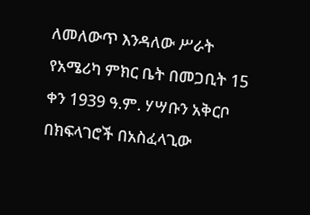ለመለውጥ እንዳለው ሥራት የአሜሪካ ምክር ቤት በመጋቢት 15 ቀን 1939 ዓ.ም. ሃሣቡን አቅርቦ በክፍላገሮች በአስፈላጊው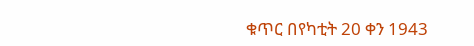ቁጥር በየካቲት 20 ቀን 1943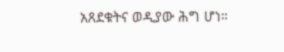አጸደቁትና ወዲያው ሕግ ሆነ።